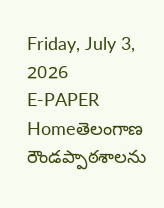Friday, July 3, 2026
E-PAPER
Homeతెలంగాణ రౌండప్పాఠశాలను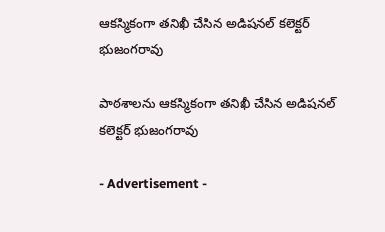ఆకస్మికంగా తనిఖీ చేసిన అడిషనల్ కలెక్టర్ భుజంగరావు

పాఠశాలను ఆకస్మికంగా తనిఖీ చేసిన అడిషనల్ కలెక్టర్ భుజంగరావు

- Advertisement -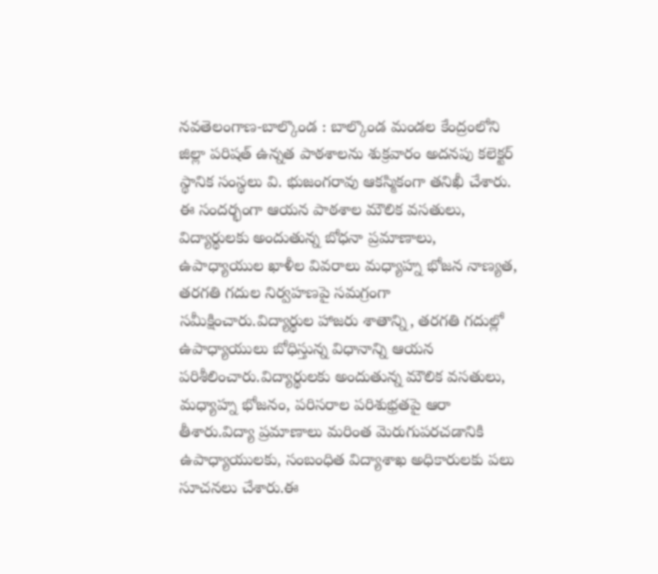నవతెలంగాణ-బాల్కొండ : బాల్కొండ మండల కేంద్రంలోని జిల్లా పరిషత్ ఉన్నత పాఠశాలను శుక్రవారం అదనపు కలెక్టర్ స్థానిక సంస్థలు వి. భుజంగరావు ఆకస్మికంగా తనిఖీ చేశారు. ఈ సందర్భంగా ఆయన పాఠశాల మౌలిక వసతులు, విద్యార్థులకు అందుతున్న బోధనా ప్రమాణాలు, ఉపాధ్యాయుల ఖాళీల వివరాలు మధ్యాహ్న భోజన నాణ్యత, తరగతి గదుల నిర్వహణపై సమగ్రంగా సమీక్షించారు.విద్యార్థుల హాజరు శాతాన్ని, తరగతి గదుల్లో ఉపాధ్యాయులు బోధిస్తున్న విధానాన్ని ఆయన పరిశీలించారు.విద్యార్థులకు అందుతున్న మౌలిక వసతులు, మధ్యాహ్న భోజనం, పరిసరాల పరిశుభ్రతపై ఆరా తీశారు.విద్యా ప్రమాణాలు మరింత మెరుగుపరచడానికి ఉపాధ్యాయులకు, సంబంధిత విద్యాశాఖ అధికారులకు పలు సూచనలు చేశారు.ఈ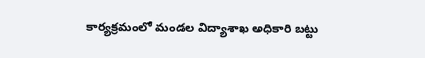కార్యక్రమంలో మండల విద్యాశాఖ అధికారి బట్టు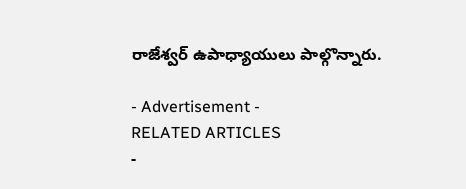రాజేశ్వర్ ఉపాధ్యాయులు పాల్గొన్నారు.

- Advertisement -
RELATED ARTICLES
-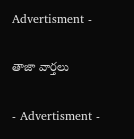Advertisment -

తాజా వార్తలు

- Advertisment -